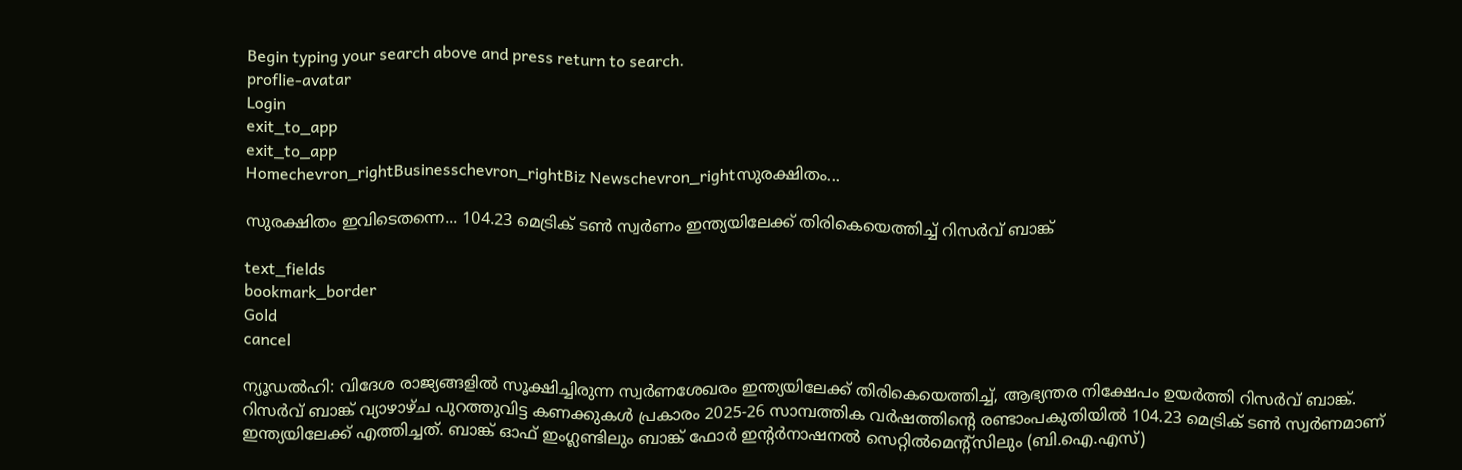Begin typing your search above and press return to search.
proflie-avatar
Login
exit_to_app
exit_to_app
Homechevron_rightBusinesschevron_rightBiz Newschevron_rightസുരക്ഷിതം...

സുരക്ഷിതം ഇവിടെതന്നെ... 104.23 മെട്രിക് ടൺ സ്വർണം ഇന്ത്യയിലേക്ക് തിരികെയെത്തിച്ച് റിസർവ് ബാങ്ക്

text_fields
bookmark_border
Gold
cancel

ന്യൂഡൽഹി: വിദേശ രാജ്യങ്ങളിൽ സൂക്ഷിച്ചിരുന്ന സ്വർണശേഖരം ഇന്ത്യയിലേക്ക് തിരികെയെത്തിച്ച്, ആഭ്യന്തര നിക്ഷേപം ഉയർത്തി റിസർവ് ബാങ്ക്. റിസർവ് ബാങ്ക് വ്യാഴാഴ്ച പുറത്തുവിട്ട കണക്കുകൾ പ്രകാരം 2025-26 സാമ്പത്തിക വർഷത്തിന്റെ രണ്ടാംപകുതിയിൽ 104.23 മെട്രിക് ടൺ സ്വർണമാണ് ഇന്ത്യയിലേക്ക് എത്തിച്ചത്. ബാങ്ക് ഓഫ് ഇംഗ്ലണ്ടിലും ബാങ്ക് ഫോർ ഇന്റർനാഷനൽ സെറ്റിൽമെന്റ്സിലും (ബി.ഐ.എസ്)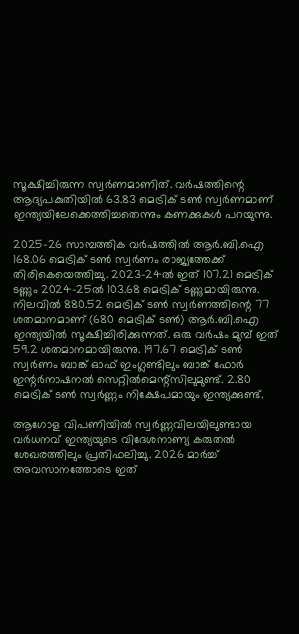സൂക്ഷിച്ചിരുന്ന സ്വർണമാണിത്. വർഷത്തിന്റെ ആദ്യപകുതിയിൽ 63.83 മെട്രിക് ടൺ സ്വർണമാണ് ഇന്ത്യയിലേക്കെത്തിച്ചതെന്നും കണക്കുകൾ പറയുന്നു.

2025-26 സാമ്പത്തിക വർഷത്തിൽ ആർ.ബി.ഐ 168.06 മെട്രിക് ടൺ സ്വർണം രാജ്യത്തേക്ക് തിരികെയെത്തിച്ചു. 2023-24ൽ ഇത് 107.21 മെട്രിക് ടണ്ണും 2024-25ൽ 103.68 മെട്രിക് ടണ്ണുമായിരുന്നു. നിലവിൽ 880.52 മെട്രിക് ടൺ സ്വർണത്തിന്റെ 77 ശതമാനമാണ് (680 മെട്രിക് ടൺ) ആർ.ബി.ഐ ഇന്ത്യയിൽ സൂക്ഷിച്ചിരിക്കുന്നത്. ഒരു വർഷം മുമ്പ് ഇത് 59.2 ശതമാനമായിരുന്നു. 197.67 മെട്രിക് ടൺ സ്വർണം ബാങ്ക് ഓഫ് ഇംഗ്ലണ്ടിലും ബാങ്ക് ഫോർ ഇന്റർനാഷനൽ സെറ്റിൽമെന്റ്സിലുമുണ്ട്. 2.80 മെട്രിക് ടൺ സ്വർണ്ണം നിക്ഷേപമായും ഇന്ത്യക്കുണ്ട്.

ആഗോള വിപണിയിൽ സ്വർണ്ണവിലയിലുണ്ടായ വർധനവ് ഇന്ത്യയുടെ വിദേശനാണ്യ കരുതൽ ശേഖരത്തിലും പ്രതിഫലിച്ചു. 2026 മാർച്ച് അവസാനത്തോടെ ഇത്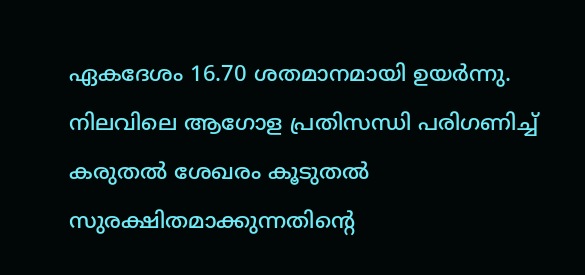ഏകദേശം 16.70 ശതമാനമായി ഉയർന്നു. നിലവിലെ ആഗോള പ്രതിസന്ധി പരിഗണിച്ച് കരുതൽ ശേഖരം കൂടുതൽ സുരക്ഷിതമാക്കുന്നതിന്റെ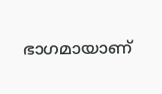ഭാഗമായാണ്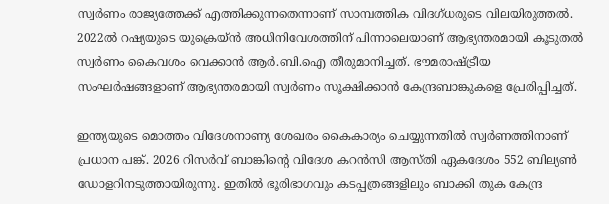സ്വർണം രാജ്യത്തേക്ക് എത്തിക്കുന്നതെന്നാണ് സാമ്പത്തിക വിദഗ്ധരുടെ വിലയിരുത്തൽ. 2022ൽ റഷ്യയുടെ യുക്രെയ്ൻ അധിനിവേശത്തിന് പിന്നാലെയാണ് ആഭ്യന്തരമായി കൂടുതൽ സ്വർണം കൈവശം വെക്കാൻ ആർ.ബി.ഐ തീരുമാനിച്ചത്. ഭൗമരാഷ്ട്രീയ സംഘർഷങ്ങളാണ് ആഭ്യന്തരമായി സ്വർണം സൂക്ഷിക്കാൻ കേന്ദ്രബാങ്കുകളെ പ്രേരിപ്പിച്ചത്.

ഇന്ത്യയുടെ മൊത്തം വിദേശനാണ്യ ശേഖരം കൈകാര്യം ചെയ്യുന്നതിൽ സ്വർണത്തിനാണ് പ്രധാന പങ്ക്. 2026 റിസർവ് ബാങ്കിന്റെ വിദേശ കറൻസി ആസ്‌തി ഏകദേശം 552 ബില്യൺ ഡോളറിനടുത്തായിരുന്നു. ഇതിൽ ഭൂരിഭാഗവും കടപ്പത്രങ്ങളിലും ബാക്കി തുക കേന്ദ്ര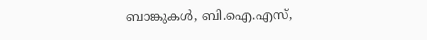ബാങ്കുകൾ, ബി.ഐ.എസ്,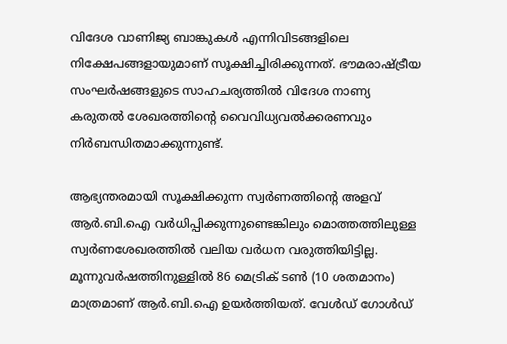വിദേശ വാണിജ്യ ബാങ്കുകൾ എന്നിവിടങ്ങളിലെ നിക്ഷേപങ്ങളായുമാണ് സൂക്ഷിച്ചിരിക്കുന്നത്. ഭൗമരാഷ്ട്രീയ സംഘർഷങ്ങളുടെ സാഹചര്യത്തിൽ വിദേശ നാണ്യ കരുതൽ ശേഖരത്തിന്റെ വൈവിധ്യവൽക്കരണവും നിർബന്ധിതമാക്കുന്നുണ്ട്.

ആഭ്യന്തരമായി സൂക്ഷിക്കുന്ന സ്വർണത്തിന്റെ അളവ് ആർ.ബി.ഐ വർധിപ്പിക്കുന്നുണ്ടെങ്കിലും മൊത്തത്തിലുള്ള സ്വർണശേഖരത്തിൽ വലിയ വർധന വരുത്തിയിട്ടില്ല. മൂന്നുവർഷത്തിനുള്ളിൽ 86 മെട്രിക് ടൺ (10 ശതമാനം) മാത്രമാണ് ആർ.ബി.ഐ ഉയർത്തിയത്. വേൾഡ് ഗോൾഡ്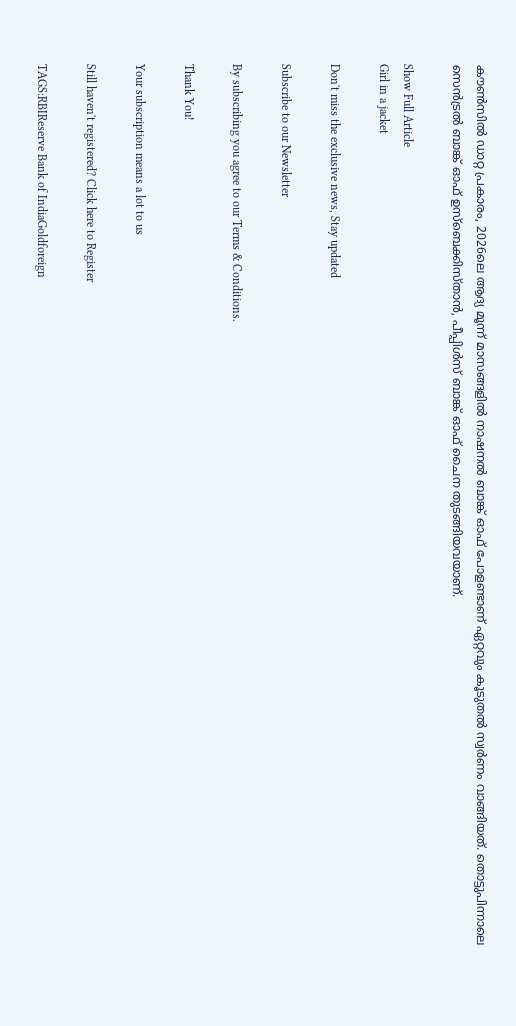കൗൺസിൽ ഡാറ്റ പ്രകാരം, 2026ലെ ആദ്യ മൂന്ന് മാസങ്ങളിൽ നാഷനൽ ബാങ്ക് ഓഫ് പോളണ്ടാണ് ഏറ്റവും കൂടുതൽ സ്വർണം വാങ്ങിയത്. തൊട്ടുപിന്നാലെ സെൻട്രൽ ബാങ്ക് ഓഫ് ഉസ്ബെക്കിസ്താൻ, പീപ്പിൾസ് ബാങ്ക് ഓഫ് ചൈന തുടങ്ങിയവയാണ്.

Show Full Article
Girl in a jacket

Don't miss the exclusive news, Stay updated

Subscribe to our Newsletter

By subscribing you agree to our Terms & Conditions.

Thank You!

Your subscription means a lot to us

Still haven't registered? Click here to Register

TAGS:RBIReserve Bank of IndiaGoldforeign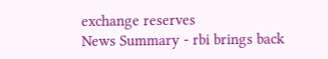exchange reserves
News Summary - rbi brings back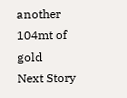another 104mt of gold
Next Story